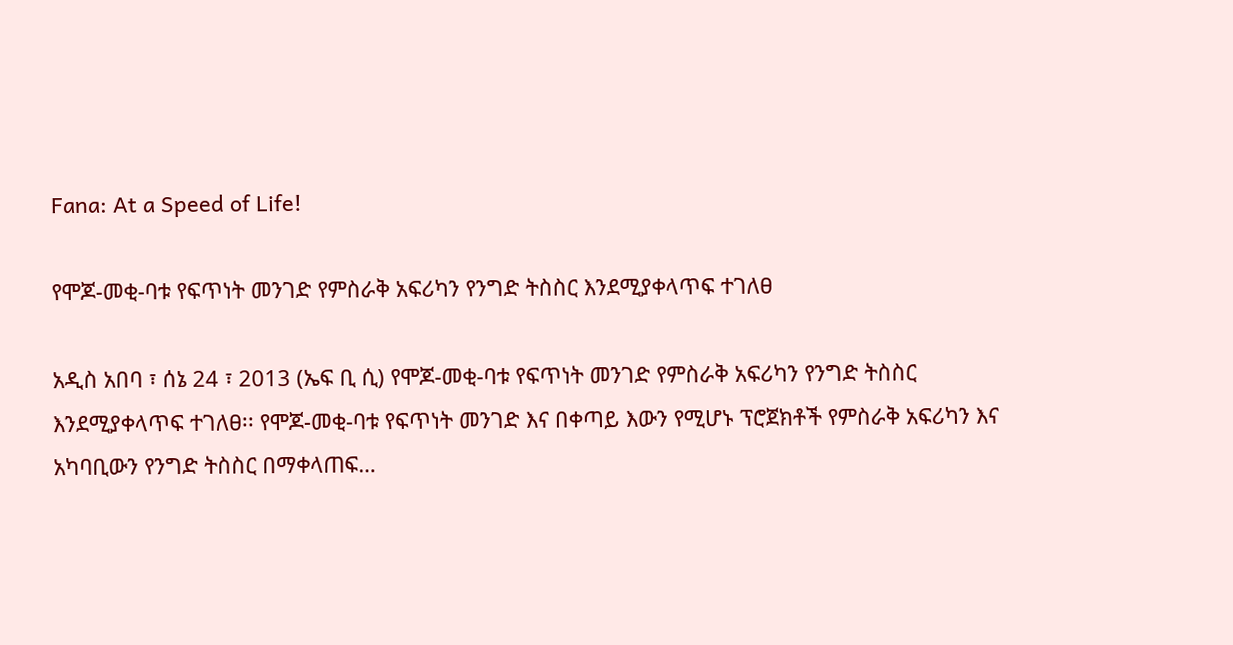Fana: At a Speed of Life!

የሞጆ-መቂ-ባቱ የፍጥነት መንገድ የምስራቅ አፍሪካን የንግድ ትስስር እንደሚያቀላጥፍ ተገለፀ

አዲስ አበባ ፣ ሰኔ 24 ፣ 2013 (ኤፍ ቢ ሲ) የሞጆ-መቂ-ባቱ የፍጥነት መንገድ የምስራቅ አፍሪካን የንግድ ትስስር እንደሚያቀላጥፍ ተገለፀ፡፡ የሞጆ-መቂ-ባቱ የፍጥነት መንገድ እና በቀጣይ እውን የሚሆኑ ፕሮጀክቶች የምስራቅ አፍሪካን እና አካባቢውን የንግድ ትስስር በማቀላጠፍ…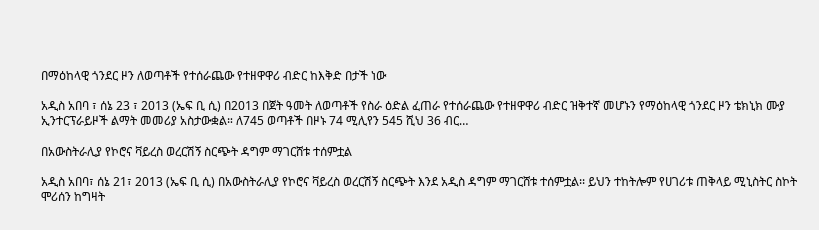በማዕከላዊ ጎንደር ዞን ለወጣቶች የተሰራጨው የተዘዋዋሪ ብድር ከእቅድ በታች ነው

አዲስ አበባ ፣ ሰኔ 23 ፣ 2013 (ኤፍ ቢ ሲ) በ2013 በጀት ዓመት ለወጣቶች የስራ ዕድል ፈጠራ የተሰራጨው የተዘዋዋሪ ብድር ዝቅተኛ መሆኑን የማዕከላዊ ጎንደር ዞን ቴክኒክ ሙያ ኢንተርፕራይዞች ልማት መመሪያ አስታውቋል። ለ745 ወጣቶች በዞኑ 74 ሚሊየን 545 ሺህ 36 ብር…

በአውስትራሊያ የኮሮና ቫይረስ ወረርሽኝ ስርጭት ዳግም ማገርሸቱ ተሰምቷል

አዲስ አበባ፣ ሰኔ 21፣ 2013 (ኤፍ ቢ ሲ) በአውስትራሊያ የኮሮና ቫይረስ ወረርሽኝ ስርጭት እንደ አዲስ ዳግም ማገርሸቱ ተሰምቷል፡፡ ይህን ተከትሎም የሀገሪቱ ጠቅላይ ሚኒስትር ስኮት ሞሪሰን ከግዛት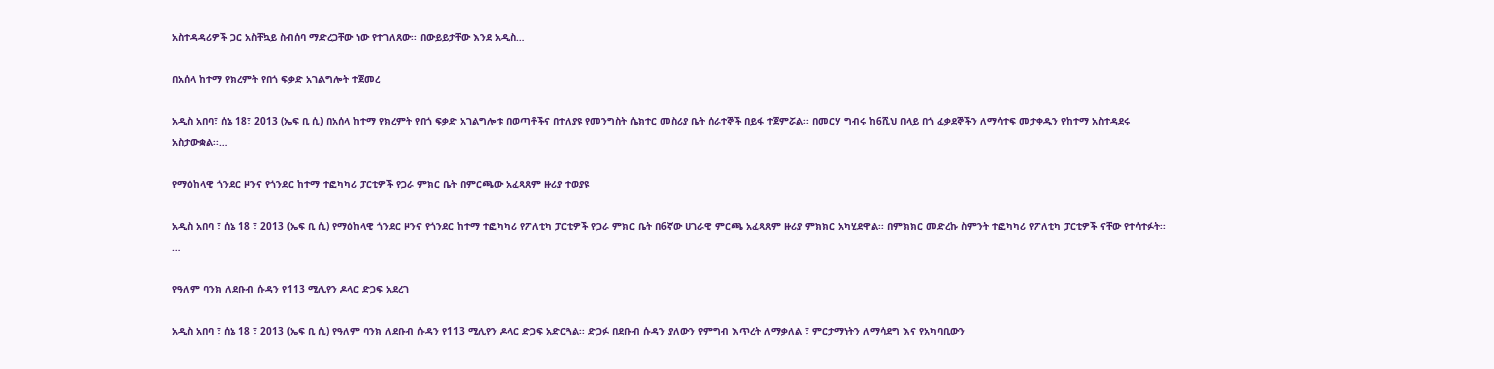አስተዳዳሪዎች ጋር አስቸኳይ ስብሰባ ማድረጋቸው ነው የተገለጸው፡፡ በውይይታቸው እንደ አዲስ…

በአሰላ ከተማ የክረምት የበጎ ፍቃድ አገልግሎት ተጀመረ

አዲስ አበባ፣ ሰኔ 18፣ 2013 (ኤፍ ቢ ሲ) በአሰላ ከተማ የክረምት የበጎ ፍቃድ አገልግሎቱ በወጣቶችና በተለያዩ የመንግስት ሴክተር መስሪያ ቤት ሰራተኞች በይፋ ተጀምሯል፡፡ በመርሃ ግብሩ ከ6ሺህ በላይ በጎ ፈቃደኞችን ለማሳተፍ መታቀዱን የከተማ አስተዳደሩ አስታውቋል፡፡…

የማዕከላዊ ጎንደር ዞንና የጎንደር ከተማ ተፎካካሪ ፓርቲዎች የጋራ ምክር ቤት በምርጫው አፈጻጸም ዙሪያ ተወያዩ

አዲስ አበባ ፣ ሰኔ 18 ፣ 2013 (ኤፍ ቢ ሲ) የማዕከላዊ ጎንደር ዞንና የጎንደር ከተማ ተፎካካሪ የፖለቲካ ፓርቲዎች የጋራ ምክር ቤት በ6ኛው ሀገራዊ ምርጫ አፈጻጸም ዙሪያ ምክክር አካሂደዋል፡፡ በምክክር መድረኩ ስምንት ተፎካካሪ የፖለቲካ ፓርቲዎች ናቸው የተሳተፉት፡፡…

የዓለም ባንክ ለደቡብ ሱዳን የ113 ሚሊየን ዶላር ድጋፍ አደረገ

አዲስ አበባ ፣ ሰኔ 18 ፣ 2013 (ኤፍ ቢ ሲ) የዓለም ባንክ ለደቡብ ሱዳን የ113 ሚሊየን ዶላር ድጋፍ አድርጓል፡፡ ድጋፉ በደቡብ ሱዳን ያለውን የምግብ እጥረት ለማቃለል ፣ ምርታማነትን ለማሳደግ እና የአካባቢውን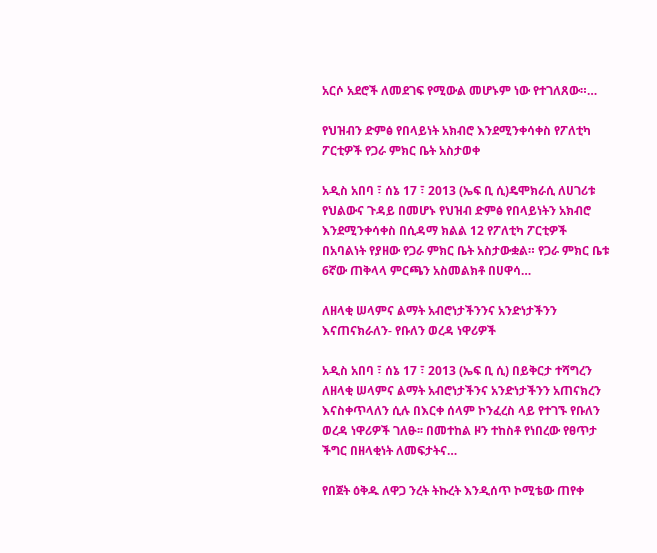አርሶ አደሮች ለመደገፍ የሚውል መሆኑም ነው የተገለጸው።…

የህዝብን ድምፅ የበላይነት አክብሮ እንደሚንቀሳቀስ የፖለቲካ ፖርቲዎች የጋራ ምክር ቤት አስታወቀ

አዲስ አበባ ፣ ሰኔ 17 ፣ 2013 (ኤፍ ቢ ሲ)ዴሞክራሲ ለሀገሪቱ የህልውና ጉዳይ በመሆኑ የህዝብ ድምፅ የበላይነትን አክብሮ እንደሚንቀሳቀስ በሲዳማ ክልል 12 የፖለቲካ ፖርቲዎች በአባልነት የያዘው የጋራ ምክር ቤት አስታውቋል። የጋራ ምክር ቤቱ 6ኛው ጠቅላላ ምርጫን አስመልክቶ በሀዋሳ…

ለዘላቂ ሠላምና ልማት አብሮነታችንንና አንድነታችንን እናጠናክራለን- የቡለን ወረዳ ነዋሪዎች

አዲስ አበባ ፣ ሰኔ 17 ፣ 2013 (ኤፍ ቢ ሲ) በይቅርታ ተሻግረን ለዘላቂ ሠላምና ልማት አብሮነታችንና አንድነታችንን አጠናክረን እናስቀጥላለን ሲሉ በእርቀ ሰላም ኮንፈረስ ላይ የተገኙ የቡለን ወረዳ ነዋሪዎች ገለፁ፡፡ በመተከል ዞን ተከስቶ የነበረው የፀጥታ ችግር በዘላቂነት ለመፍታትና…

የበጀት ዕቅዱ ለዋጋ ንረት ትኩረት እንዲሰጥ ኮሚቴው ጠየቀ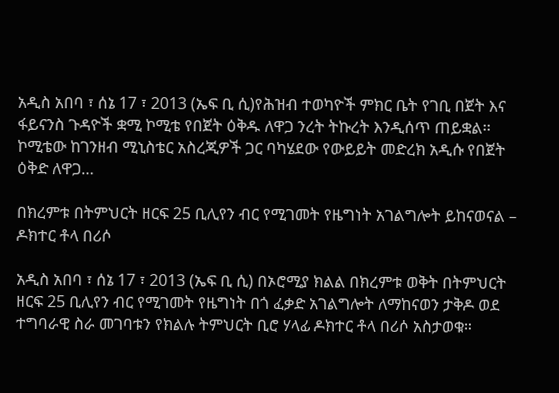አዲስ አበባ ፣ ሰኔ 17 ፣ 2013 (ኤፍ ቢ ሲ)የሕዝብ ተወካዮች ምክር ቤት የገቢ በጀት እና ፋይናንስ ጉዳዮች ቋሚ ኮሚቴ የበጀት ዕቅዱ ለዋጋ ንረት ትኩረት እንዲሰጥ ጠይቋል፡፡ ኮሚቴው ከገንዘብ ሚኒስቴር አስረጂዎች ጋር ባካሄደው የውይይት መድረክ አዲሱ የበጀት ዕቅድ ለዋጋ…

በክረምቱ በትምህርት ዘርፍ 25 ቢሊየን ብር የሚገመት የዜግነት አገልግሎት ይከናወናል – ዶክተር ቶላ በሪሶ

አዲስ አበባ ፣ ሰኔ 17 ፣ 2013 (ኤፍ ቢ ሲ) በኦሮሚያ ክልል በክረምቱ ወቅት በትምህርት ዘርፍ 25 ቢሊየን ብር የሚገመት የዜግነት በጎ ፈቃድ አገልግሎት ለማከናወን ታቅዶ ወደ ተግባራዊ ስራ መገባቱን የክልሉ ትምህርት ቢሮ ሃላፊ ዶክተር ቶላ በሪሶ አስታወቁ።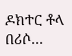ዶክተር ቶላ በሪሶ…